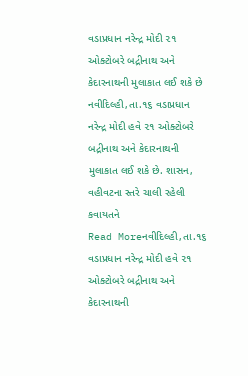વડાપ્રધાન નરેન્દ્ર મોદી ૨૧ ઓક્ટોબરે બદ્રીનાથ અને કેદારનાથની મુલાકાત લઈ શકે છે
નવીદિલ્હી,તા.૧૬ વડાપ્રધાન નરેન્દ્ર મોદી હવે ૨૧ ઓક્ટોબરે બદ્રીનાથ અને કેદારનાથની મુલાકાત લઈ શકે છે. શાસન, વહીવટના સ્તરે ચાલી રહેલી કવાયતને
Read Moreનવીદિલ્હી,તા.૧૬ વડાપ્રધાન નરેન્દ્ર મોદી હવે ૨૧ ઓક્ટોબરે બદ્રીનાથ અને કેદારનાથની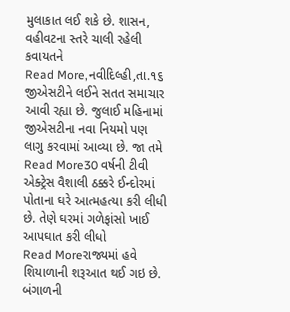મુલાકાત લઈ શકે છે. શાસન, વહીવટના સ્તરે ચાલી રહેલી કવાયતને
Read More,નવીદિલ્હી,તા.૧૬ જીએસટીને લઈને સતત સમાચાર આવી રહ્યા છે. જુલાઈ મહિનામાં જીએસટીના નવા નિયમો પણ લાગુ કરવામાં આવ્યા છે. જા તમે
Read More30 વર્ષની ટીવી એક્ટ્રેસ વૈશાલી ઠક્કરે ઈન્દોરમાં પોતાના ઘરે આત્મહત્યા કરી લીધી છે. તેણે ઘરમાં ગળેફાંસો ખાઈ આપઘાત કરી લીધો
Read Moreરાજ્યમાં હવે શિયાળાની શરૂઆત થઈ ગઇ છે. બંગાળની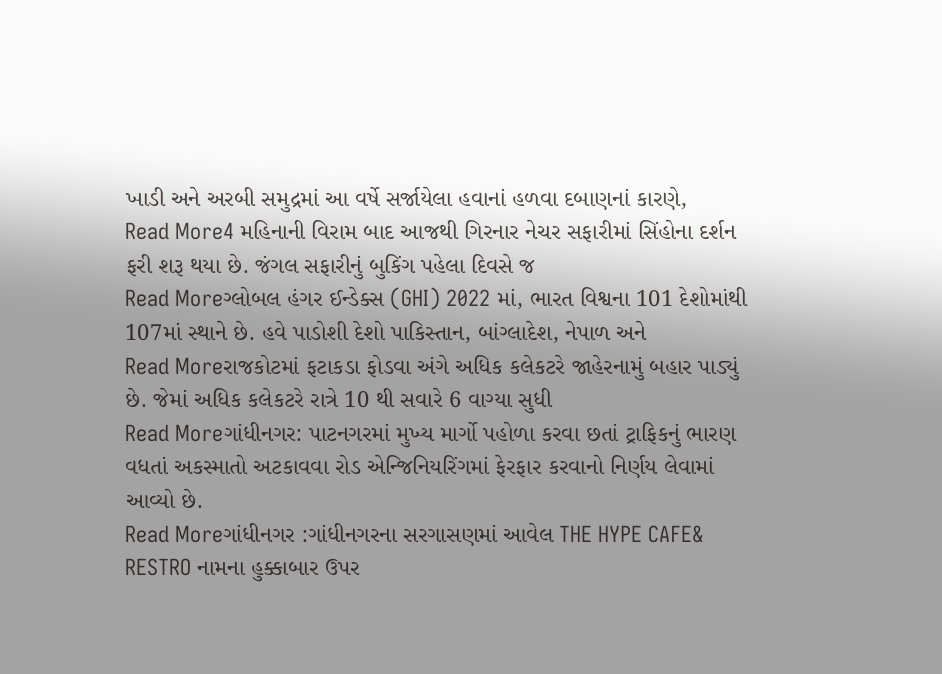ખાડી અને અરબી સમુદ્રમાં આ વર્ષે સર્જાયેલા હવાનાં હળવા દબાણનાં કારણે,
Read More4 મહિનાની વિરામ બાદ આજથી ગિરનાર નેચર સફારીમાં સિંહોના દર્શન ફરી શરૂ થયા છે. જંગલ સફારીનું બુકિંગ પહેલા દિવસે જ
Read Moreગ્લોબલ હંગર ઈન્ડેક્સ (GHI) 2022 માં, ભારત વિશ્વના 101 દેશોમાંથી 107માં સ્થાને છે. હવે પાડોશી દેશો પાકિસ્તાન, બાંગ્લાદેશ, નેપાળ અને
Read Moreરાજકોટમાં ફટાકડા ફોડવા અંગે અધિક કલેકટરે જાહેરનામું બહાર પાડ્યું છે. જેમાં અધિક કલેકટરે રાત્રે 10 થી સવારે 6 વાગ્યા સુધી
Read Moreગાંધીનગર: પાટનગરમાં મુખ્ય માર્ગો પહોળા કરવા છતાં ટ્રાફિકનું ભારણ વધતાં અકસ્માતો અટકાવવા રોડ એન્જિનિયરિંગમાં ફેરફાર કરવાનો નિર્ણય લેવામાં આવ્યો છે.
Read Moreગાંધીનગર :ગાંધીનગરના સરગાસણમાં આવેલ THE HYPE CAFE& RESTRO નામના હુક્કાબાર ઉપર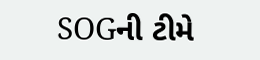SOGની ટીમે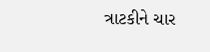ત્રાટકીને ચાર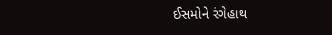ઈસમોને રંગેહાથ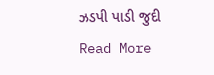ઝડપી પાડી જુદી
Read More